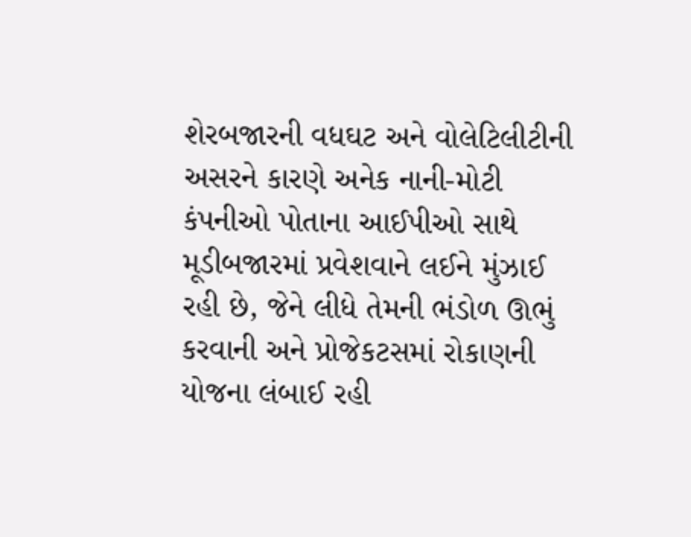શેરબજારની વધઘટ અને વોલેટિલીટીની અસરને કારણે અનેક નાની-મોટી કંપનીઓ પોતાના આઈપીઓ સાથે મૂડીબજારમાં પ્રવેશવાને લઈને મુંઝાઈ રહી છે, જેને લીધે તેમની ભંડોળ ઊભું કરવાની અને પ્રોજેકટસમાં રોકાણની યોજના લંબાઈ રહી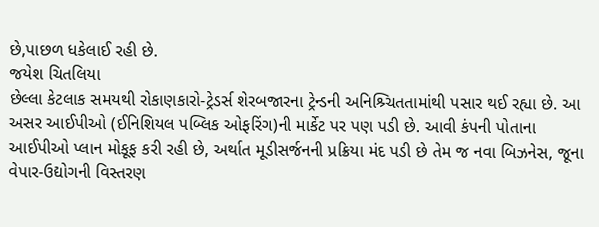છે,પાછળ ધકેલાઈ રહી છે.
જયેશ ચિતલિયા
છેલ્લા કેટલાક સમયથી રોકાણકારો-ટ્રેડર્સ શેરબજારના ટ્રેન્ડની અનિશ્ર્ચિતતામાંથી પસાર થઈ રહ્યા છે. આ અસર આઈપીઓ (ઈનિશિયલ પબ્લિક ઓફરિંગ)ની માર્કેટ પર પણ પડી છે. આવી કંપની પોતાના આઈપીઓ પ્લાન મોકૂફ કરી રહી છે, અર્થાત મૂડીસર્જનની પ્રક્રિયા મંદ પડી છે તેમ જ નવા બિઝનેસ, જૂના વેપાર-ઉદ્યોગની વિસ્તરણ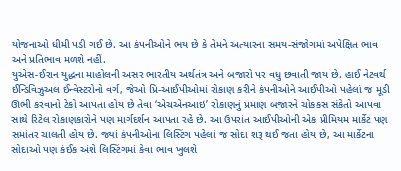યોજનાઓ ધીમી પડી ગઈ છે. આ કંપનીઓને ભય છે કે તેમને અત્યારના સમય-સંજોગમાં અપેક્ષિત ભાવ અને પ્રતિભાવ મળશે નહીં.
યુએસ-ઈરાન યુદ્ધના માહોલની અસર ભારતીય અર્થતંત્ર અને બજારો પર વધુ છવાતી જાય છે. હાઈ નેટવર્થ ઈન્ડિવિઝુઅલ ઈન્વેસ્ટરોનો વર્ગ, જેઓ પ્રિ-આઈપીઓમાં રોકાણ કરીને કંપનીઓને આઈપીઓ પહેલાં જ મૂડી ઊભી કરવાનો ટેકો આપતા હોય છે તેવા ‘એચએનઆઇ’ રોકાણનું પ્રમાણ બજારને ચોકકસ સંકેતો આપવા સાથે રિટેલ રોકાણકારોને પણ માર્ગદર્શન આપતા રહે છે. આ ઉપરાંત આઈપીઓની એક પ્રીમિયમ માર્કેટ પણ સમાંતર ચાલતી હોય છે. જ્યાં કંપનીઓના લિસ્ટિંગ પહેલાં જ સોદા શરૂ થઈ જતા હોય છે, આ માર્કેટના સોદાઓ પણ કંઈક અંશે લિસ્ટિંગમાં કેવા ભાવ ખુલશે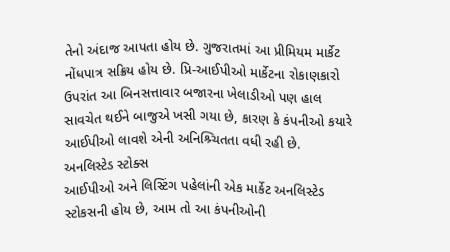તેનો અંદાજ આપતા હોય છે. ગુજરાતમાં આ પ્રીમિયમ માર્કેટ નોંધપાત્ર સક્રિય હોય છે. પ્રિ-આઈપીઓ માર્કેટના રોકાણકારો ઉપરાંત આ બિનસત્તાવાર બજારના ખેલાડીઓ પણ હાલ સાવચેત થઈને બાજુએ ખસી ગયા છે, કારણ કે કંપનીઓ કયારે આઈપીઓ લાવશે એની અનિશ્ર્ચિતતા વધી રહી છે.
અનલિસ્ટેડ સ્ટોક્સ
આઈપીઓ અને લિસ્ટિંગ પહેલાંની એક માર્કેટ અનલિસ્ટેડ સ્ટોકસની હોય છે, આમ તો આ કંપનીઓની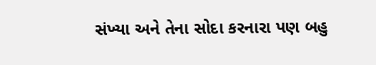સંખ્યા અને તેના સોદા કરનારા પણ બહુ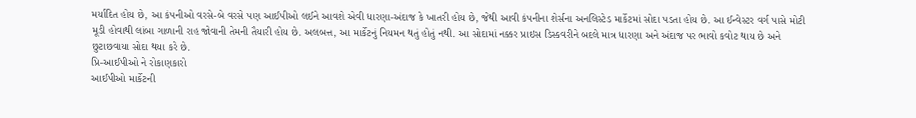મર્યાદિત હોય છે, આ કંપનીઓ વરસે-બે વરસે પણ આઈપીઓ લઈને આવશે એવી ધારણા-અંદાજ કે ખાતરી હોય છે, જેથી આવી કંપનીના શેર્સના અનલિસ્ટેડ માર્કેટમાં સોદા પડતા હોય છે. આ ઈન્વેસ્ટર વર્ગ પાસે મોટી મૂડી હોવાથી લાંબા ગાળાની રાહ જોવાની તેમની તૈયારી હોય છે. અલબત્ત, આ માર્કેટનું નિયમન થતું હોતું નથી. આ સોદામાં નક્કર પ્રાઇસ ડિસ્કવરીને બદલે માત્ર ધારણા અને અંદાજ પર ભાવો કવોટ થાય છે અને છુટાછવાયા સોદા થયા કરે છે.
પ્રિ-આઈપીઓ ને રોકાણકારો
આઈપીઓ માર્કેટની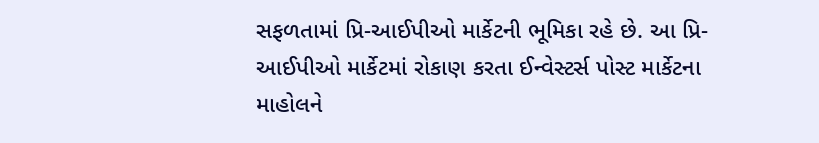સફળતામાં પ્રિ-આઈપીઓ માર્કેટની ભૂમિકા રહે છે. આ પ્રિ-આઈપીઓ માર્કેટમાં રોકાણ કરતા ઈન્વેસ્ટર્સ પોસ્ટ માર્કેટના માહોલને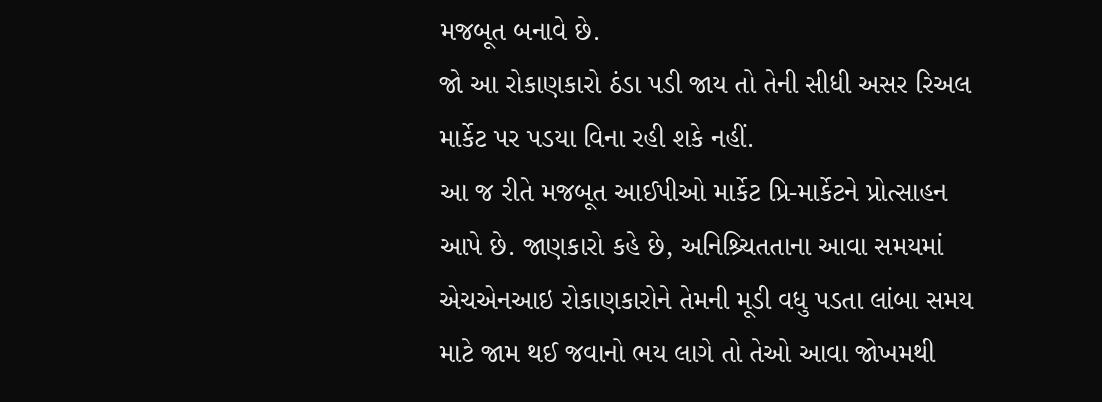મજબૂત બનાવે છે.
જો આ રોકાણકારો ઠંડા પડી જાય તો તેની સીધી અસર રિઅલ માર્કેટ પર પડયા વિના રહી શકે નહીં.
આ જ રીતે મજબૂત આઈપીઓ માર્કેટ પ્રિ-માર્કેટને પ્રોત્સાહન આપે છે. જાણકારો કહે છે, અનિશ્ર્ચિતતાના આવા સમયમાં એચએનઆઇ રોકાણકારોને તેમની મૂડી વધુ પડતા લાંબા સમય માટે જામ થઈ જવાનો ભય લાગે તો તેઓ આવા જોખમથી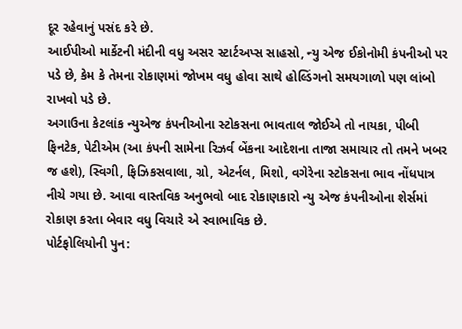દૂર રહેવાનું પસંદ કરે છે.
આઈપીઓ માર્કેટની મંદીની વધુ અસર સ્ટાર્ટઅપ્સ સાહસો, ન્યુ એજ ઈકોનોમી કંપનીઓ પર પડે છે, કેમ કે તેમના રોકાણમાં જોખમ વધુ હોવા સાથે હોલ્ડિંગનો સમયગાળો પણ લાંબો રાખવો પડે છે.
અગાઉના કેટલાંક ન્યુએજ કંપનીઓના સ્ટોકસના ભાવતાલ જોઈએ તો નાયકા, પીબી ફિનટેક, પેટીએમ (આ કંપની સામેના રિઝર્વ બેંકના આદેશના તાજા સમાચાર તો તમને ખબર જ હશે), સ્વિગી, ફિઝિકસવાલા, ગ્રો, એટર્નલ, મિશો, વગેરેના સ્ટોકસના ભાવ નોંધપાત્ર નીચે ગયા છે. આવા વાસ્તવિક અનુભવો બાદ રોકાણકારો ન્યુ એજ કંપનીઓના શેર્સમાં રોકાણ કરતા બેવાર વધુ વિચારે એ સ્વાભાવિક છે.
પોર્ટફોલિયોની પુન: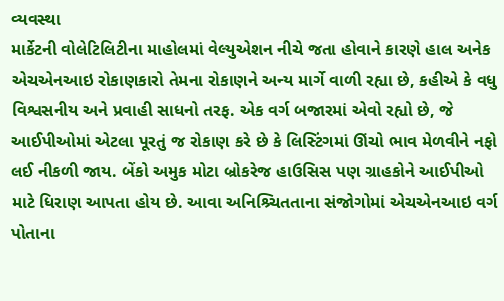વ્યવસ્થા
માર્કેટની વોલેટિલિટીના માહોલમાં વેલ્યુએશન નીચે જતા હોવાને કારણે હાલ અનેક એચએનઆઇ રોકાણકારો તેમના રોકાણને અન્ય માર્ગે વાળી રહ્યા છે, કહીએ કે વધુ વિશ્વસનીય અને પ્રવાહી સાધનો તરફ. એક વર્ગ બજારમાં એવો રહ્યો છે, જે આઈપીઓમાં એટલા પૂરતું જ રોકાણ કરે છે કે લિસ્ટિંગમાં ઊંચો ભાવ મેળવીને નફો લઈ નીકળી જાય. બેંકો અમુક મોટા બ્રોકરેજ હાઉસિસ પણ ગ્રાહકોને આઈપીઓ માટે ધિરાણ આપતા હોય છે. આવા અનિશ્ર્ચિતતાના સંજોગોમાં એચએનઆઇ વર્ગ પોતાના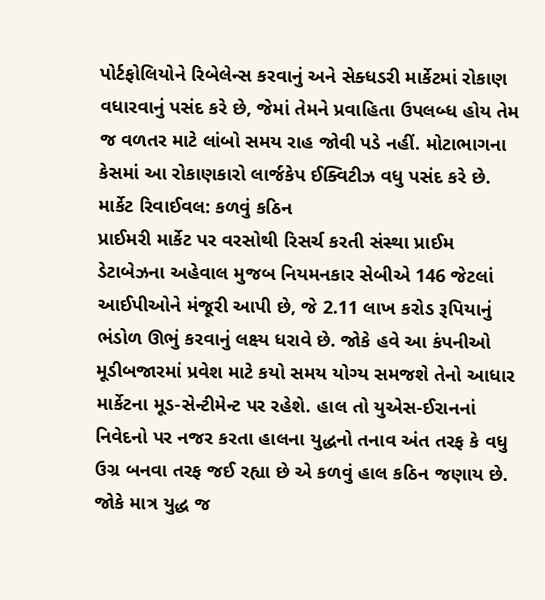પોર્ટફોલિયોને રિબેલેન્સ કરવાનું અને સેક્ધડરી માર્કેટમાં રોકાણ વધારવાનું પસંદ કરે છે, જેમાં તેમને પ્રવાહિતા ઉપલબ્ધ હોય તેમ જ વળતર માટે લાંબો સમય રાહ જોવી પડે નહીં. મોટાભાગના કેસમાં આ રોકાણકારો લાર્જકેપ ઈક્વિટીઝ વધુ પસંદ કરે છે.
માર્કેટ રિવાઈવલ: કળવું કઠિન
પ્રાઈમરી માર્કેટ પર વરસોથી રિસર્ચ કરતી સંસ્થા પ્રાઈમ ડેટાબેઝના અહેવાલ મુજબ નિયમનકાર સેબીએ 146 જેટલાં આઈપીઓને મંજૂરી આપી છે, જે 2.11 લાખ કરોડ રૂપિયાનું ભંડોળ ઊભું કરવાનું લક્ષ્ય ધરાવે છે. જોકે હવે આ કંપનીઓ મૂડીબજારમાં પ્રવેશ માટે કયો સમય યોગ્ય સમજશે તેનો આધાર માર્કેટના મૂડ-સેન્ટીમેન્ટ પર રહેશે. હાલ તો યુએસ-ઈરાનનાં નિવેદનો પર નજર કરતા હાલના યુદ્ધનો તનાવ અંત તરફ કે વધુ ઉગ્ર બનવા તરફ જઈ રહ્યા છે એ કળવું હાલ કઠિન જણાય છે. જોકે માત્ર યુદ્ધ જ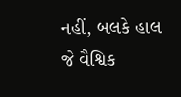નહીં, બલકે હાલ જે વૈશ્વિક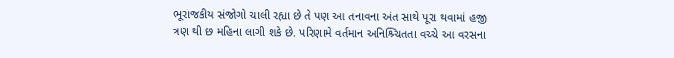ભૂરાજકીય સંજોગો ચાલી રહ્યા છે તે પણ આ તનાવના અંત સાથે પૂરા થવામાં હજી ત્રણ થી છ મહિના લાગી શકે છે. પરિણામે વર્તમાન અનિશ્ર્ચિતતા વચ્ચે આ વરસના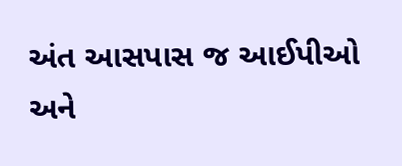અંત આસપાસ જ આઈપીઓ અને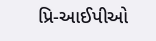પ્રિ-આઈપીઓ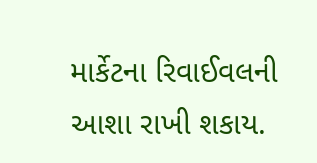માર્કેટના રિવાઈવલની આશા રાખી શકાય.